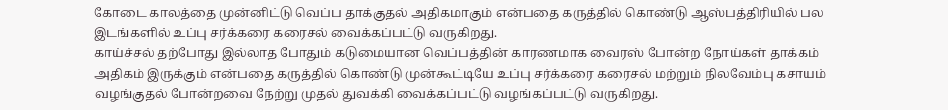கோடை காலத்தை முன்னிட்டு வெப்ப தாக்குதல் அதிகமாகும் என்பதை கருத்தில் கொண்டு ஆஸ்பத்திரியில் பல இடங்களில் உப்பு சர்க்கரை கரைசல் வைக்கப்பட்டு வருகிறது.
காய்ச்சல் தற்போது இல்லாத போதும் கடுமையான வெப்பத்தின் காரணமாக வைரஸ் போன்ற நோய்கள் தாக்கம் அதிகம் இருக்கும் என்பதை கருத்தில் கொண்டு முன்கூட்டியே உப்பு சர்க்கரை கரைசல் மற்றும் நிலவேம்பு கசாயம் வழங்குதல் போன்றவை நேற்று முதல் துவக்கி வைக்கப்பட்டு வழங்கப்பட்டு வருகிறது.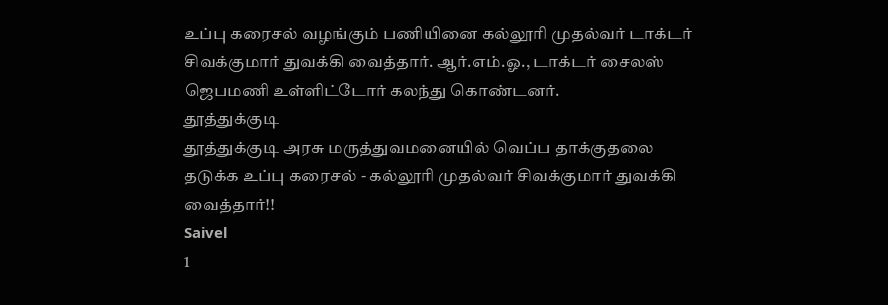உப்பு கரைசல் வழங்கும் பணியினை கல்லூரி முதல்வர் டாக்டர் சிவக்குமார் துவக்கி வைத்தார். ஆர்.எம்.ஓ., டாக்டர் சைலஸ் ஜெபமணி உள்ளிட்டோர் கலந்து கொண்டனர்.
தூத்துக்குடி
தூத்துக்குடி அரசு மருத்துவமனையில் வெப்ப தாக்குதலை தடுக்க உப்பு கரைசல் - கல்லூரி முதல்வர் சிவக்குமார் துவக்கி வைத்தார்!!
Saivel
1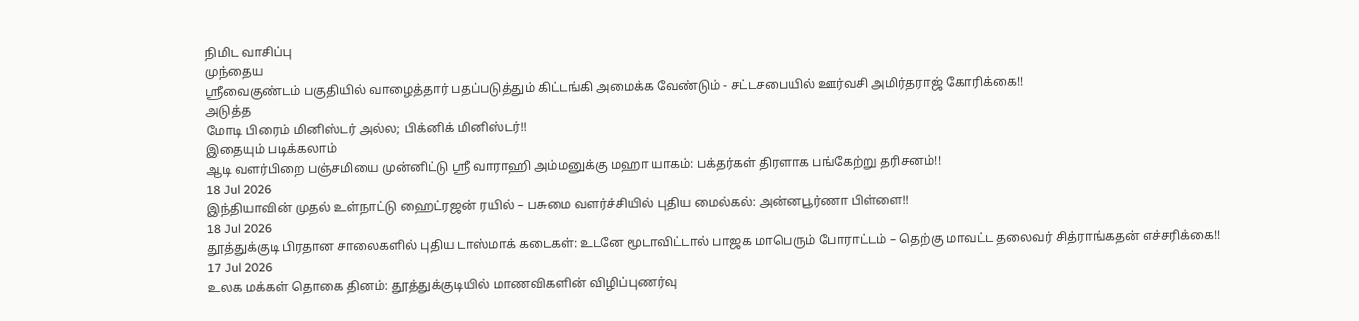நிமிட வாசிப்பு
முந்தைய
ஸ்ரீவைகுண்டம் பகுதியில் வாழைத்தார் பதப்படுத்தும் கிட்டங்கி அமைக்க வேண்டும் - சட்டசபையில் ஊர்வசி அமிர்தராஜ் கோரிக்கை!!
அடுத்த
மோடி பிரைம் மினிஸ்டர் அல்ல; பிக்னிக் மினிஸ்டர்!!
இதையும் படிக்கலாம்
ஆடி வளர்பிறை பஞ்சமியை முன்னிட்டு ஸ்ரீ வாராஹி அம்மனுக்கு மஹா யாகம்: பக்தர்கள் திரளாக பங்கேற்று தரிசனம்!!
18 Jul 2026
இந்தியாவின் முதல் உள்நாட்டு ஹைட்ரஜன் ரயில் – பசுமை வளர்ச்சியில் புதிய மைல்கல்: அன்னபூர்ணா பிள்ளை!!
18 Jul 2026
தூத்துக்குடி பிரதான சாலைகளில் புதிய டாஸ்மாக் கடைகள்: உடனே மூடாவிட்டால் பாஜக மாபெரும் போராட்டம் – தெற்கு மாவட்ட தலைவர் சித்ராங்கதன் எச்சரிக்கை!!
17 Jul 2026
உலக மக்கள் தொகை தினம்: தூத்துக்குடியில் மாணவிகளின் விழிப்புணர்வு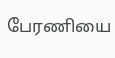பேரணியை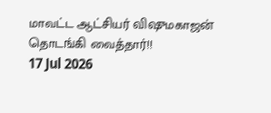மாவட்ட ஆட்சியர் விஷுமகாஜன் தொடங்கி வைத்தார்!!
17 Jul 2026